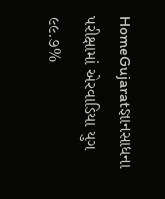HomeGujaratજ્ઞાનસાધના પરીક્ષામાં એરવાડિયા યુગ ૯૯.૭%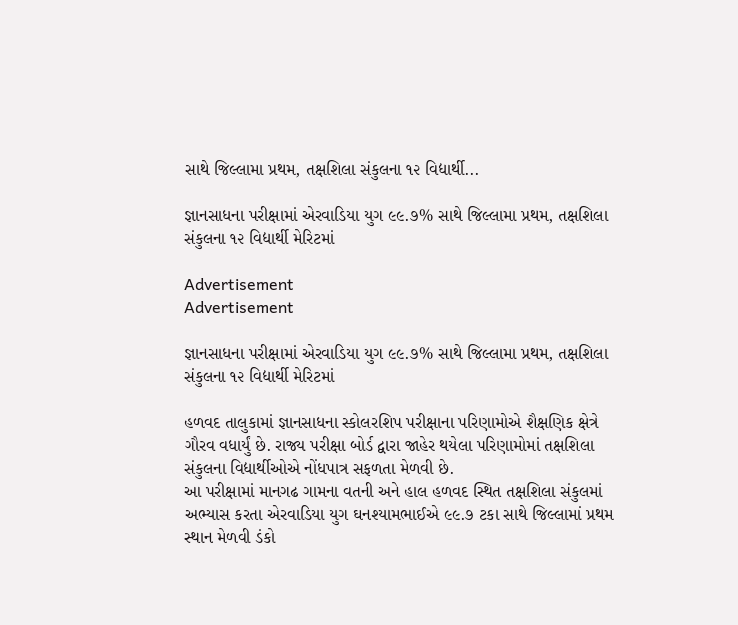સાથે જિલ્લામા પ્રથમ, તક્ષશિલા સંકુલના ૧૨ વિદ્યાર્થી...

જ્ઞાનસાધના પરીક્ષામાં એરવાડિયા યુગ ૯૯.૭% સાથે જિલ્લામા પ્રથમ, તક્ષશિલા સંકુલના ૧૨ વિદ્યાર્થી મેરિટમાં

Advertisement
Advertisement

જ્ઞાનસાધના પરીક્ષામાં એરવાડિયા યુગ ૯૯.૭% સાથે જિલ્લામા પ્રથમ, તક્ષશિલા સંકુલના ૧૨ વિદ્યાર્થી મેરિટમાં

હળવદ તાલુકામાં જ્ઞાનસાધના સ્કોલરશિપ પરીક્ષાના પરિણામોએ શૈક્ષણિક ક્ષેત્રે ગૌરવ વધાર્યું છે. રાજ્ય પરીક્ષા બોર્ડ દ્વારા જાહેર થયેલા પરિણામોમાં તક્ષશિલા સંકુલના વિદ્યાર્થીઓએ નોંધપાત્ર સફળતા મેળવી છે.
આ પરીક્ષામાં માનગઢ ગામના વતની અને હાલ હળવદ સ્થિત તક્ષશિલા સંકુલમાં અભ્યાસ કરતા એરવાડિયા યુગ ઘનશ્યામભાઈએ ૯૯.૭ ટકા સાથે જિલ્લામાં પ્રથમ સ્થાન મેળવી ડંકો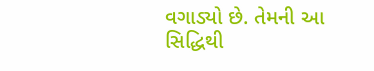વગાડ્યો છે. તેમની આ સિદ્ધિથી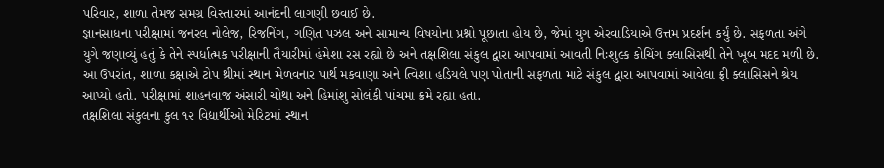પરિવાર, શાળા તેમજ સમગ્ર વિસ્તારમાં આનંદની લાગણી છવાઈ છે.
જ્ઞાનસાધના પરીક્ષામાં જનરલ નોલેજ, રિજનિંગ, ગણિત પઝલ અને સામાન્ય વિષયોના પ્રશ્નો પૂછાતા હોય છે, જેમાં યુગ એરવાડિયાએ ઉત્તમ પ્રદર્શન કર્યું છે. સફળતા અંગે યુગે જણાવ્યું હતું કે તેને સ્પર્ધાત્મક પરીક્ષાની તૈયારીમાં હંમેશા રસ રહ્યો છે અને તક્ષશિલા સંકુલ દ્વારા આપવામાં આવતી નિઃશુલ્ક કોચિંગ ક્લાસિસથી તેને ખૂબ મદદ મળી છે.
આ ઉપરાંત, શાળા કક્ષાએ ટોપ થ્રીમાં સ્થાન મેળવનાર પાર્થ મકવાણા અને ત્વિશા હડિયલે પણ પોતાની સફળતા માટે સંકુલ દ્વારા આપવામાં આવેલા ફ્રી ક્લાસિસને શ્રેય આપ્યો હતો. પરીક્ષામાં શાહનવાજ અંસારી ચોથા અને હિમાંશુ સોલંકી પાંચમા ક્રમે રહ્યા હતા.
તક્ષશિલા સંકુલના કુલ ૧૨ વિદ્યાર્થીઓ મેરિટમાં સ્થાન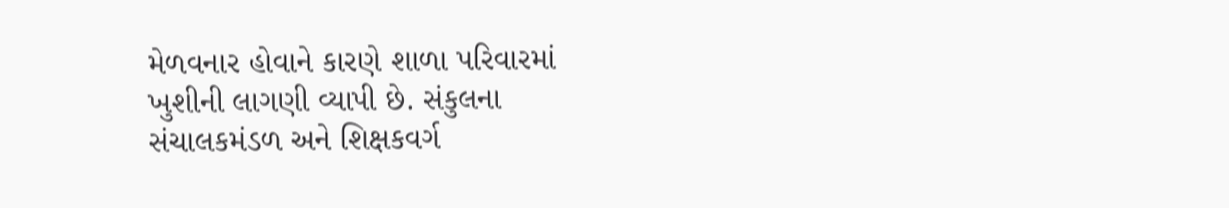મેળવનાર હોવાને કારણે શાળા પરિવારમાં ખુશીની લાગણી વ્યાપી છે. સંકુલના સંચાલકમંડળ અને શિક્ષકવર્ગ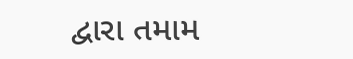દ્વારા તમામ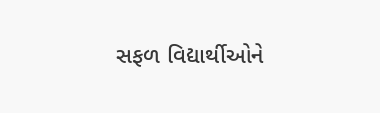સફળ વિદ્યાર્થીઓને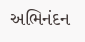અભિનંદન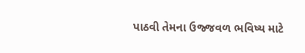પાઠવી તેમના ઉજ્જવળ ભવિષ્ય માટે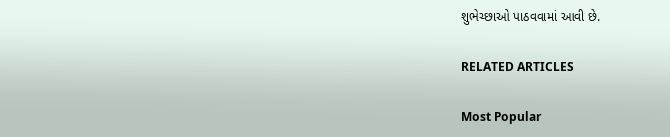શુભેચ્છાઓ પાઠવવામાં આવી છે.

RELATED ARTICLES

Most Popular